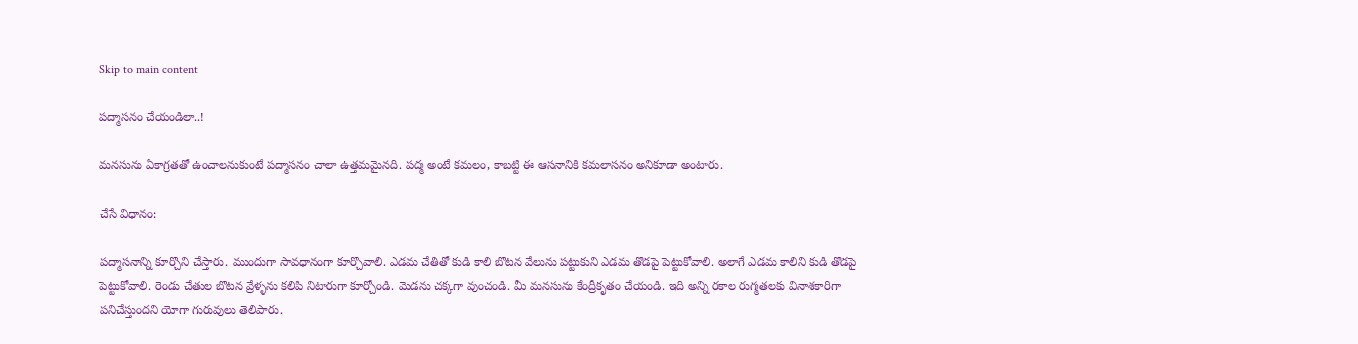Skip to main content

పద్మాసనం చేయండిలా..!

మనసును ఏకాగ్రతతో ఉంచాలనుకుంటే పద్మాసనం చాలా ఉత్తమమైనది. పద్మ అంటే కమలం, కాబట్టి ఈ ఆసనానికి కమలాసనం అనికూడా అంటారు.

చేసే విధానం:

పద్మాసనాన్ని కూర్చొని చేస్తారు. ముందుగా సావధానంగా కూర్చొవాలి. ఎడమ చేతితో కుడి కాలి బొటన వేలును పట్టుకుని ఎడమ తొడపై పెట్టుకోవాలి. అలాగే ఎడమ కాలిని కుడి తొడపై పెట్టుకోవాలి. రెండు చేతుల బొటన వ్రేళ్ళను కలిపి నిటారుగా కూర్చోండి. మెడను చక్కగా వుంచండి. మీ మనసును కేంద్రీకృతం చేయండి. ఇది అన్ని రకాల రుగ్మతలకు వినాశకారిగా పనిచేస్తుందని యోగా గురువులు తెలిపారు.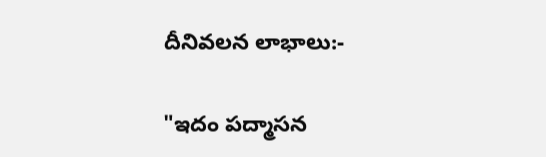దీనివలన లాభాలు:-

"ఇదం పద్మాసన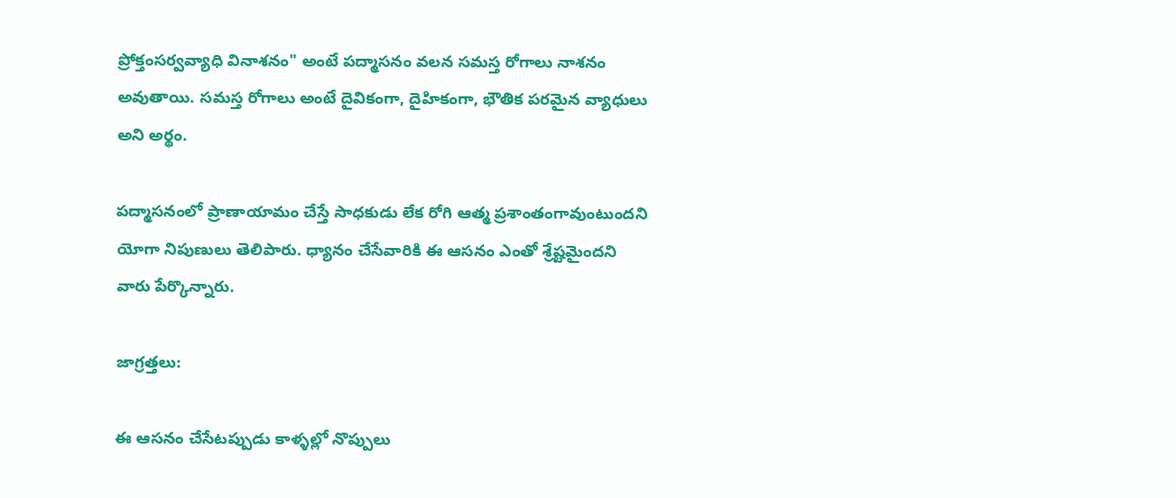ప్రోక్తంసర్వవ్యాధి వినాశనం" అంటే పద్మాసనం వలన సమస్త రోగాలు నాశనం అవుతాయి. సమస్త రోగాలు అంటే దైవికంగా, దైహికంగా, భౌతిక పరమైన వ్యాధులు అని అర్థం.

పద్మాసనంలో ప్రాణాయామం చేస్తే సాధకుడు లేక రోగి ఆత్మ ప్రశాంతంగావుంటుందని యోగా నిపుణులు తెలిపారు. ధ్యానం చేసేవారికి ఈ ఆసనం ఎంతో శ్రేష్టమైందని వారు పేర్కొన్నారు.

జాగ్రత్తలు:

ఈ ఆసనం చేసేటప్పుడు కాళ్ళల్లో నొప్పులు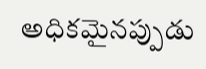అధికమైనప్పుడు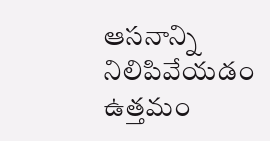ఆసనాన్ని నిలిపివేయడం ఉత్తమం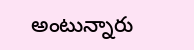అంటున్నారు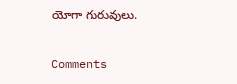యోగా గురువులు.

Comments